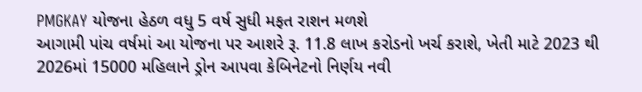PMGKAY યોજના હેઠળ વધુ 5 વર્ષ સુધી મફત રાશન મળશે
આગામી પાંચ વર્ષમાં આ યોજના પર આશરે રૂ. 11.8 લાખ કરોડનો ખર્ચ કરાશે, ખેતી માટે 2023 થી 2026માં 15000 મહિલાને ડ્રોન આપવા કેબિનેટનો નિર્ણય નવી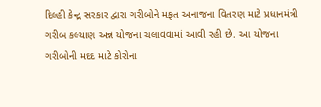દિલ્હી કેન્દ્ર સરકાર દ્વારા ગરીબોને મફત અનાજના વિતરણ માટે પ્રધાનમંત્રી ગરીબ કલ્યાણ અન્ન યોજના ચલાવવામાં આવી રહી છે. આ યોજના ગરીબોની મદદ માટે કોરોના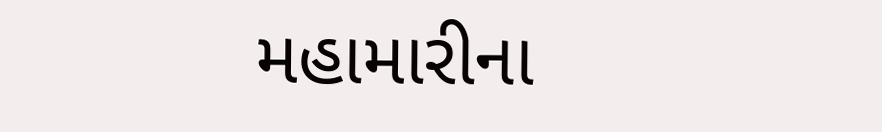મહામારીના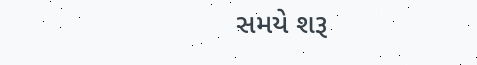સમયે શરૂ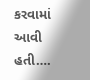કરવામાં આવી હતી….